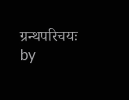ग्रन्थपरिचयः
by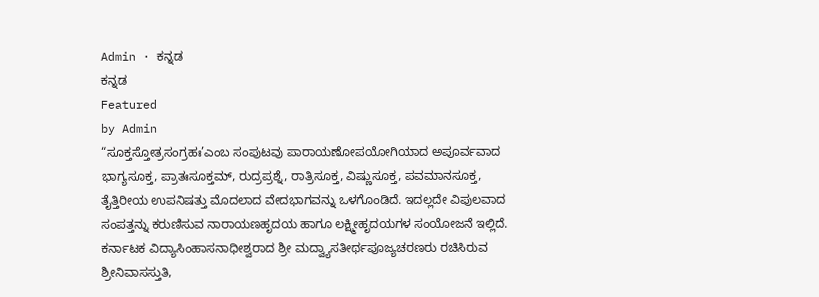Admin · ಕನ್ನಡ
ಕನ್ನಡ
Featured
by Admin
“ಸೂಕ್ತಸ್ತೋತ್ರಸಂಗ್ರಹಃ’ಎಂಬ ಸಂಪುಟವು ಪಾರಾಯಣೋಪಯೋಗಿಯಾದ ಅಪೂರ್ವವಾದ ಭಾಗ್ಯಸೂಕ್ತ, ಪ್ರಾತಃಸೂಕ್ತಮ್, ರುದ್ರಪ್ರಶ್ನೆ, ರಾತ್ರಿಸೂಕ್ತ, ವಿಷ್ಣುಸೂಕ್ತ, ಪವಮಾನಸೂಕ್ತ, ತೈತ್ತಿರೀಯ ಉಪನಿಷತ್ತು ಮೊದಲಾದ ವೇದಭಾಗವನ್ನು ಒಳಗೊಂಡಿದೆ. ಇದಲ್ಲದೇ ವಿಪುಲವಾದ ಸಂಪತ್ತನ್ನು ಕರುಣಿಸುವ ನಾರಾಯಣಹೃದಯ ಹಾಗೂ ಲಕ್ಷ್ಮೀಹೃದಯಗಳ ಸಂಯೋಜನೆ ಇಲ್ಲಿದೆ.
ಕರ್ನಾಟಕ ವಿದ್ಯಾಸಿಂಹಾಸನಾಧೀಶ್ವರಾದ ಶ್ರೀ ಮದ್ವ್ಯಾಸತೀರ್ಥಪೂಜ್ಯಚರಣರು ರಚಿಸಿರುವ ಶ್ರೀನಿವಾಸಸ್ತುತಿ,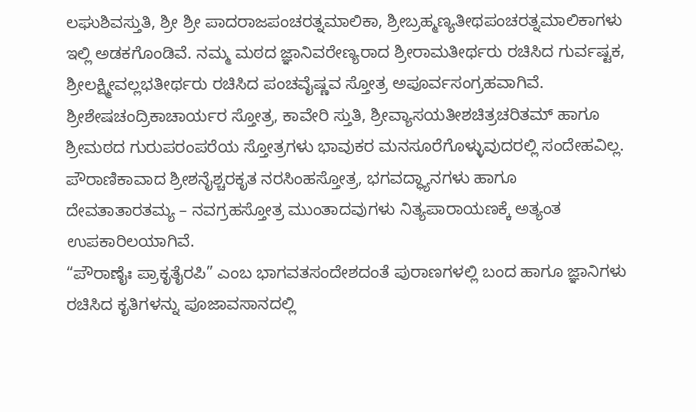ಲಘುಶಿವಸ್ತುತಿ, ಶ್ರೀ ಶ್ರೀ ಪಾದರಾಜಪಂಚರತ್ನಮಾಲಿಕಾ, ಶ್ರೀಬ್ರಹ್ಮಣ್ಯತೀಥಪಂಚರತ್ನಮಾಲಿಕಾಗಳು ಇಲ್ಲಿ ಅಡಕಗೊಂಡಿವೆ. ನಮ್ಮ ಮಠದ ಜ್ಞಾನಿವರೇಣ್ಯರಾದ ಶ್ರೀರಾಮತೀರ್ಥರು ರಚಿಸಿದ ಗುರ್ವಷ್ಟಕ, ಶ್ರೀಲಕ್ಷ್ಮೀವಲ್ಲಭತೀರ್ಥರು ರಚಿಸಿದ ಪಂಚವೈಷ್ಣವ ಸ್ತೋತ್ರ ಅಪೂರ್ವಸಂಗ್ರಹವಾಗಿವೆ. ಶ್ರೀಶೇಷಚಂದ್ರಿಕಾಚಾರ್ಯರ ಸ್ತೋತ್ರ, ಕಾವೇರಿ ಸ್ತುತಿ, ಶ್ರೀವ್ಯಾಸಯತೀಶಚಿತ್ರಚರಿತಮ್ ಹಾಗೂ ಶ್ರೀಮಠದ ಗುರುಪರಂಪರೆಯ ಸ್ತೋತ್ರಗಳು ಭಾವುಕರ ಮನಸೂರೆಗೊಳ್ಳುವುದರಲ್ಲಿ ಸಂದೇಹವಿಲ್ಲ. ಪೌರಾಣಿಕಾವಾದ ಶ್ರೀಶನೈಶ್ಚರಕೃತ ನರಸಿಂಹಸ್ತೋತ್ರ, ಭಗವದ್ಧ್ಯಾನಗಳು ಹಾಗೂ ದೇವತಾತಾರತಮ್ಯ – ನವಗ್ರಹಸ್ತೋತ್ರ ಮುಂತಾದವುಗಳು ನಿತ್ಯಪಾರಾಯಣಕ್ಕೆ ಅತ್ಯಂತ ಉಪಕಾರಿಲಯಾಗಿವೆ.
“ಪೌರಾಣೈಃ ಪ್ರಾಕೃತೈರಪಿ” ಎಂಬ ಭಾಗವತಸಂದೇಶದಂತೆ ಪುರಾಣಗಳಲ್ಲಿ ಬಂದ ಹಾಗೂ ಜ್ಞಾನಿಗಳು ರಚಿಸಿದ ಕೃತಿಗಳನ್ನು ಪೂಜಾವಸಾನದಲ್ಲಿ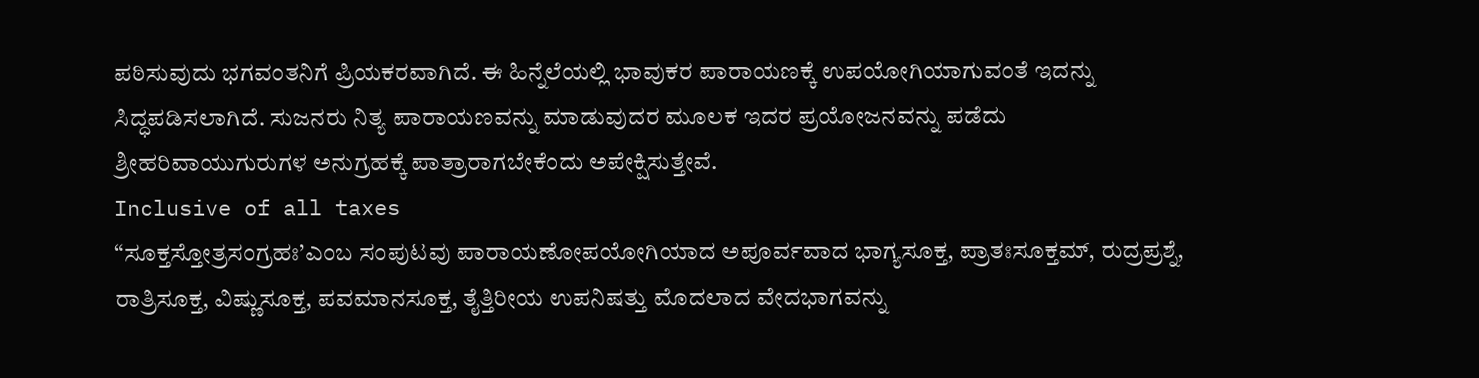ಪಠಿಸುವುದು ಭಗವಂತನಿಗೆ ಪ್ರಿಯಕರವಾಗಿದೆ. ಈ ಹಿನ್ನೆಲೆಯಲ್ಲಿ ಭಾವುಕರ ಪಾರಾಯಣಕ್ಕೆ ಉಪಯೋಗಿಯಾಗುವಂತೆ ಇದನ್ನು ಸಿದ್ಧಪಡಿಸಲಾಗಿದೆ. ಸುಜನರು ನಿತ್ಯ ಪಾರಾಯಣವನ್ನು ಮಾಡುವುದರ ಮೂಲಕ ಇದರ ಪ್ರಯೋಜನವನ್ನು ಪಡೆದು ಶ್ರೀಹರಿವಾಯುಗುರುಗಳ ಅನುಗ್ರಹಕ್ಕೆ ಪಾತ್ರಾರಾಗಬೇಕೆಂದು ಅಪೇಕ್ಷಿಸುತ್ತೇವೆ.
Inclusive of all taxes
“ಸೂಕ್ತಸ್ತೋತ್ರಸಂಗ್ರಹಃ’ಎಂಬ ಸಂಪುಟವು ಪಾರಾಯಣೋಪಯೋಗಿಯಾದ ಅಪೂರ್ವವಾದ ಭಾಗ್ಯಸೂಕ್ತ, ಪ್ರಾತಃಸೂಕ್ತಮ್, ರುದ್ರಪ್ರಶ್ನೆ, ರಾತ್ರಿಸೂಕ್ತ, ವಿಷ್ಣುಸೂಕ್ತ, ಪವಮಾನಸೂಕ್ತ, ತೈತ್ತಿರೀಯ ಉಪನಿಷತ್ತು ಮೊದಲಾದ ವೇದಭಾಗವನ್ನು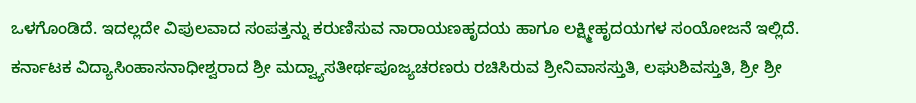ಒಳಗೊಂಡಿದೆ. ಇದಲ್ಲದೇ ವಿಪುಲವಾದ ಸಂಪತ್ತನ್ನು ಕರುಣಿಸುವ ನಾರಾಯಣಹೃದಯ ಹಾಗೂ ಲಕ್ಷ್ಮೀಹೃದಯಗಳ ಸಂಯೋಜನೆ ಇಲ್ಲಿದೆ.
ಕರ್ನಾಟಕ ವಿದ್ಯಾಸಿಂಹಾಸನಾಧೀಶ್ವರಾದ ಶ್ರೀ ಮದ್ವ್ಯಾಸತೀರ್ಥಪೂಜ್ಯಚರಣರು ರಚಿಸಿರುವ ಶ್ರೀನಿವಾಸಸ್ತುತಿ, ಲಘುಶಿವಸ್ತುತಿ, ಶ್ರೀ ಶ್ರೀ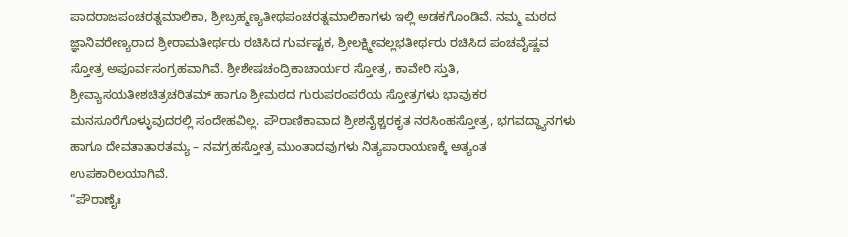ಪಾದರಾಜಪಂಚರತ್ನಮಾಲಿಕಾ, ಶ್ರೀಬ್ರಹ್ಮಣ್ಯತೀಥಪಂಚರತ್ನಮಾಲಿಕಾಗಳು ಇಲ್ಲಿ ಅಡಕಗೊಂಡಿವೆ. ನಮ್ಮ ಮಠದ ಜ್ಞಾನಿವರೇಣ್ಯರಾದ ಶ್ರೀರಾಮತೀರ್ಥರು ರಚಿಸಿದ ಗುರ್ವಷ್ಟಕ, ಶ್ರೀಲಕ್ಷ್ಮೀವಲ್ಲಭತೀರ್ಥರು ರಚಿಸಿದ ಪಂಚವೈಷ್ಣವ ಸ್ತೋತ್ರ ಅಪೂರ್ವಸಂಗ್ರಹವಾಗಿವೆ. ಶ್ರೀಶೇಷಚಂದ್ರಿಕಾಚಾರ್ಯರ ಸ್ತೋತ್ರ, ಕಾವೇರಿ ಸ್ತುತಿ, ಶ್ರೀವ್ಯಾಸಯತೀಶಚಿತ್ರಚರಿತಮ್ ಹಾಗೂ ಶ್ರೀಮಠದ ಗುರುಪರಂಪರೆಯ ಸ್ತೋತ್ರಗಳು ಭಾವುಕರ ಮನಸೂರೆಗೊಳ್ಳುವುದರಲ್ಲಿ ಸಂದೇಹವಿಲ್ಲ. ಪೌರಾಣಿಕಾವಾದ ಶ್ರೀಶನೈಶ್ಚರಕೃತ ನರಸಿಂಹಸ್ತೋತ್ರ, ಭಗವದ್ಧ್ಯಾನಗಳು ಹಾಗೂ ದೇವತಾತಾರತಮ್ಯ – ನವಗ್ರಹಸ್ತೋತ್ರ ಮುಂತಾದವುಗಳು ನಿತ್ಯಪಾರಾಯಣಕ್ಕೆ ಅತ್ಯಂತ ಉಪಕಾರಿಲಯಾಗಿವೆ.
“ಪೌರಾಣೈಃ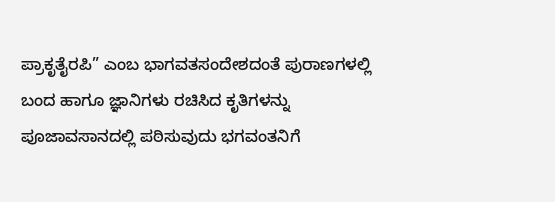ಪ್ರಾಕೃತೈರಪಿ” ಎಂಬ ಭಾಗವತಸಂದೇಶದಂತೆ ಪುರಾಣಗಳಲ್ಲಿ ಬಂದ ಹಾಗೂ ಜ್ಞಾನಿಗಳು ರಚಿಸಿದ ಕೃತಿಗಳನ್ನು ಪೂಜಾವಸಾನದಲ್ಲಿ ಪಠಿಸುವುದು ಭಗವಂತನಿಗೆ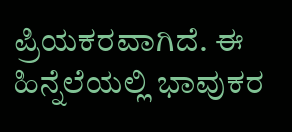ಪ್ರಿಯಕರವಾಗಿದೆ. ಈ ಹಿನ್ನೆಲೆಯಲ್ಲಿ ಭಾವುಕರ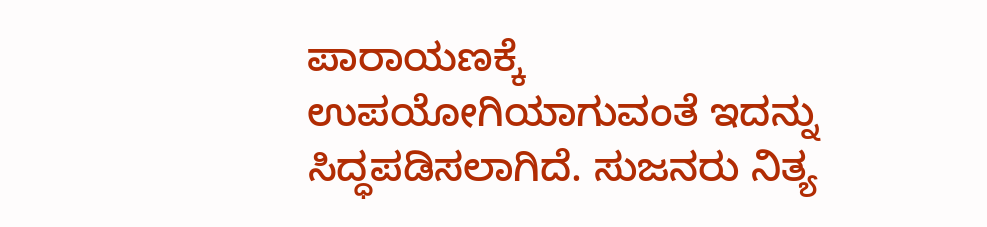ಪಾರಾಯಣಕ್ಕೆ ಉಪಯೋಗಿಯಾಗುವಂತೆ ಇದನ್ನು ಸಿದ್ಧಪಡಿಸಲಾಗಿದೆ. ಸುಜನರು ನಿತ್ಯ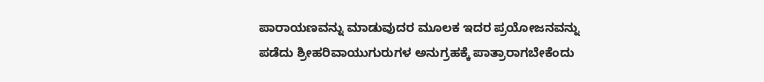ಪಾರಾಯಣವನ್ನು ಮಾಡುವುದರ ಮೂಲಕ ಇದರ ಪ್ರಯೋಜನವನ್ನು ಪಡೆದು ಶ್ರೀಹರಿವಾಯುಗುರುಗಳ ಅನುಗ್ರಹಕ್ಕೆ ಪಾತ್ರಾರಾಗಬೇಕೆಂದು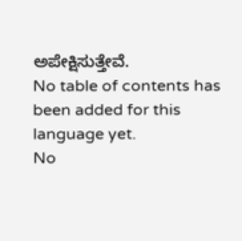ಅಪೇಕ್ಷಿಸುತ್ತೇವೆ.
No table of contents has been added for this language yet.
No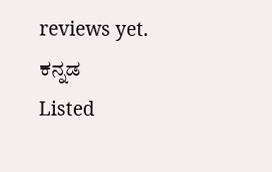reviews yet.
ಕನ್ನಡ
Listed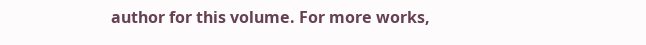author for this volume. For more works,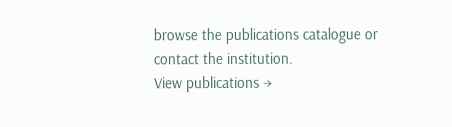browse the publications catalogue or contact the institution.
View publications →